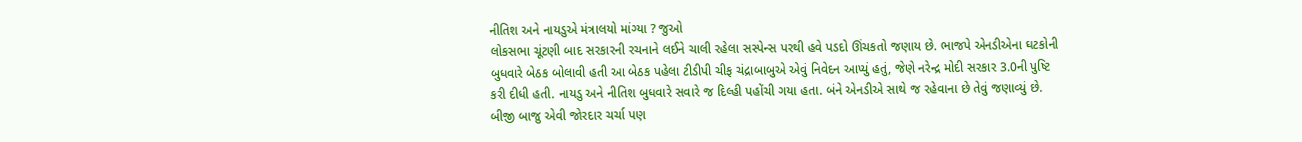નીતિશ અને નાયડુએ મંત્રાલયો માંગ્યા ? જુઓ
લોકસભા ચૂંટણી બાદ સરકારની રચનાને લઈને ચાલી રહેલા સસ્પેન્સ પરથી હવે પડદો ઊંચકતો જણાય છે. ભાજપે એનડીએના ઘટકોની બુધવારે બેઠક બોલાવી હતી આ બેઠક પહેલા ટીડીપી ચીફ ચંદ્રાબાબુએ એવું નિવેદન આપ્યું હતું, જેણે નરેન્દ્ર મોદી સરકાર 3.0ની પુષ્ટિ કરી દીધી હતી. નાયડુ અને નીતિશ બુધવારે સવારે જ દિલ્હી પહોંચી ગયા હતા. બંને એનડીએ સાથે જ રહેવાના છે તેવું જણાવ્યું છે.
બીજી બાજુ એવી જોરદાર ચર્ચા પણ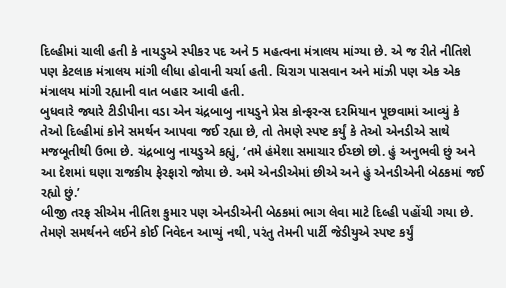દિલ્હીમાં ચાલી હતી કે નાયડુએ સ્પીકર પદ અને 5 મહત્વના મંત્રાલય માંગ્યા છે. એ જ રીતે નીતિશે પણ કેટલાક મંત્રાલય માંગી લીધા હોવાની ચર્ચા હતી. ચિરાગ પાસવાન અને માંઝી પણ એક એક મંત્રાલય માંગી રહ્યાની વાત બહાર આવી હતી.
બુધવારે જ્યારે ટીડીપીના વડા એન ચંદ્રબાબુ નાયડુને પ્રેસ કોન્ફરન્સ દરમિયાન પૂછવામાં આવ્યું કે તેઓ દિલ્હીમાં કોને સમર્થન આપવા જઈ રહ્યા છે, તો તેમણે સ્પષ્ટ કર્યું કે તેઓ એનડીએ સાથે મજબૂતીથી ઉભા છે. ચંદ્રબાબુ નાયડુએ કહ્યું, ‘તમે હંમેશા સમાચાર ઈચ્છો છો. હું અનુભવી છું અને આ દેશમાં ઘણા રાજકીય ફેરફારો જોયા છે. અમે એનડીએમાં છીએ અને હું એનડીએની બેઠકમાં જઈ રહ્યો છું.’
બીજી તરફ સીએમ નીતિશ કુમાર પણ એનડીએની બેઠકમાં ભાગ લેવા માટે દિલ્હી પહોંચી ગયા છે. તેમણે સમર્થનને લઈને કોઈ નિવેદન આપ્યું નથી, પરંતુ તેમની પાર્ટી જેડીયુએ સ્પષ્ટ કર્યું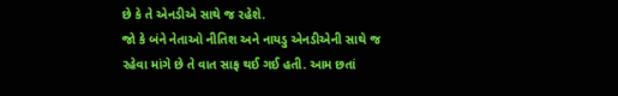છે કે તે એનડીએ સાથે જ રહેશે.
જો કે બંને નેતાઓ નીતિશ અને નાયડુ એનડીએની સાથે જ રહેવા માંગે છે તે વાત સાફ થઈ ગઈ હતી. આમ છતાં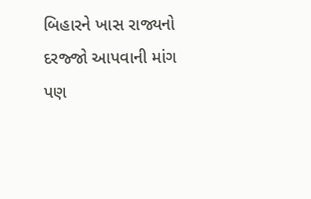બિહારને ખાસ રાજ્યનો દરજ્જો આપવાની માંગ પણ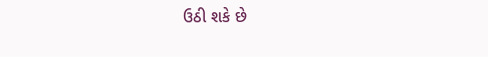ઉઠી શકે છે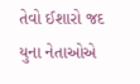તેવો ઈશારો જદ યુના નેતાઓએ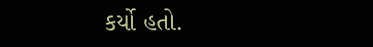કર્યો હતો.